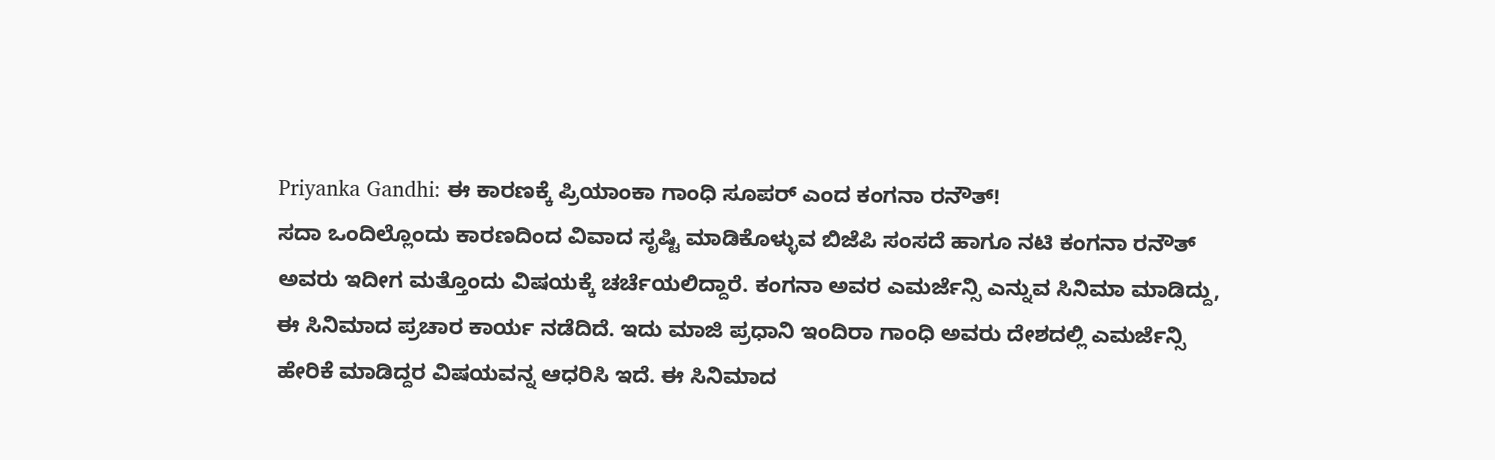Priyanka Gandhi: ಈ ಕಾರಣಕ್ಕೆ ಪ್ರಿಯಾಂಕಾ ಗಾಂಧಿ ಸೂಪರ್ ಎಂದ ಕಂಗನಾ ರನೌತ್!
ಸದಾ ಒಂದಿಲ್ಲೊಂದು ಕಾರಣದಿಂದ ವಿವಾದ ಸೃಷ್ಟಿ ಮಾಡಿಕೊಳ್ಳುವ ಬಿಜೆಪಿ ಸಂಸದೆ ಹಾಗೂ ನಟಿ ಕಂಗನಾ ರನೌತ್ ಅವರು ಇದೀಗ ಮತ್ತೊಂದು ವಿಷಯಕ್ಕೆ ಚರ್ಚೆಯಲಿದ್ದಾರೆ. ಕಂಗನಾ ಅವರ ಎಮರ್ಜೆನ್ಸಿ ಎನ್ನುವ ಸಿನಿಮಾ ಮಾಡಿದ್ದು, ಈ ಸಿನಿಮಾದ ಪ್ರಚಾರ ಕಾರ್ಯ ನಡೆದಿದೆ. ಇದು ಮಾಜಿ ಪ್ರಧಾನಿ ಇಂದಿರಾ ಗಾಂಧಿ ಅವರು ದೇಶದಲ್ಲಿ ಎಮರ್ಜೆನ್ಸಿ ಹೇರಿಕೆ ಮಾಡಿದ್ದರ ವಿಷಯವನ್ನ ಆಧರಿಸಿ ಇದೆ. ಈ ಸಿನಿಮಾದ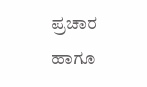ಪ್ರಚಾರ ಹಾಗೂ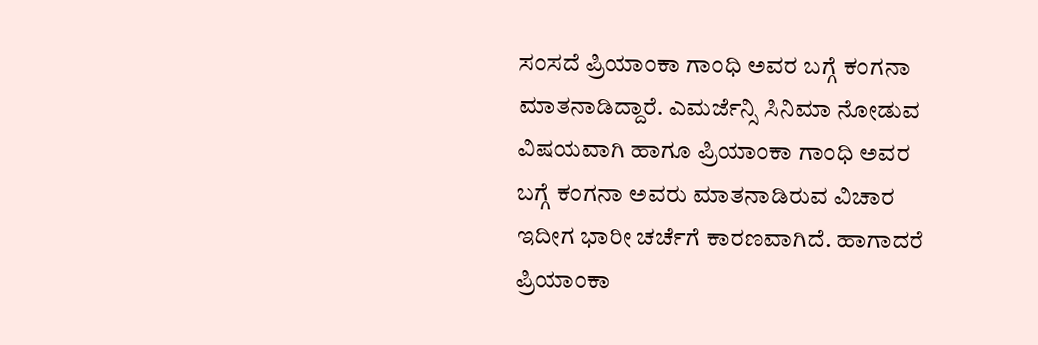ಸಂಸದೆ ಪ್ರಿಯಾಂಕಾ ಗಾಂಧಿ ಅವರ ಬಗ್ಗೆ ಕಂಗನಾ ಮಾತನಾಡಿದ್ದಾರೆ. ಎಮರ್ಜೆನ್ಸಿ ಸಿನಿಮಾ ನೋಡುವ ವಿಷಯವಾಗಿ ಹಾಗೂ ಪ್ರಿಯಾಂಕಾ ಗಾಂಧಿ ಅವರ ಬಗ್ಗೆ ಕಂಗನಾ ಅವರು ಮಾತನಾಡಿರುವ ವಿಚಾರ ಇದೀಗ ಭಾರೀ ಚರ್ಚೆಗೆ ಕಾರಣವಾಗಿದೆ. ಹಾಗಾದರೆ ಪ್ರಿಯಾಂಕಾ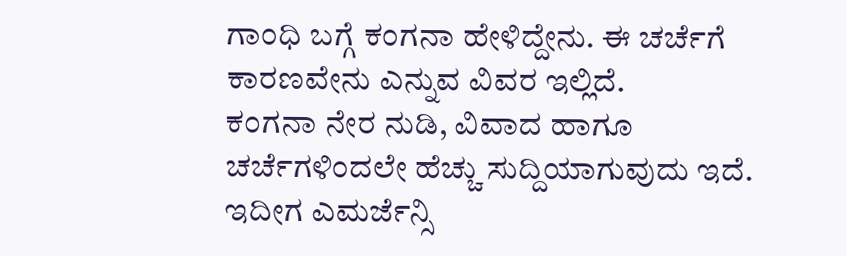ಗಾಂಧಿ ಬಗ್ಗೆ ಕಂಗನಾ ಹೇಳಿದ್ದೇನು. ಈ ಚರ್ಚೆಗೆ ಕಾರಣವೇನು ಎನ್ನುವ ವಿವರ ಇಲ್ಲಿದೆ.
ಕಂಗನಾ ನೇರ ನುಡಿ, ವಿವಾದ ಹಾಗೂ ಚರ್ಚೆಗಳಿಂದಲೇ ಹೆಚ್ಚು ಸುದ್ದಿಯಾಗುವುದು ಇದೆ. ಇದೀಗ ಎಮರ್ಜೆನ್ಸಿ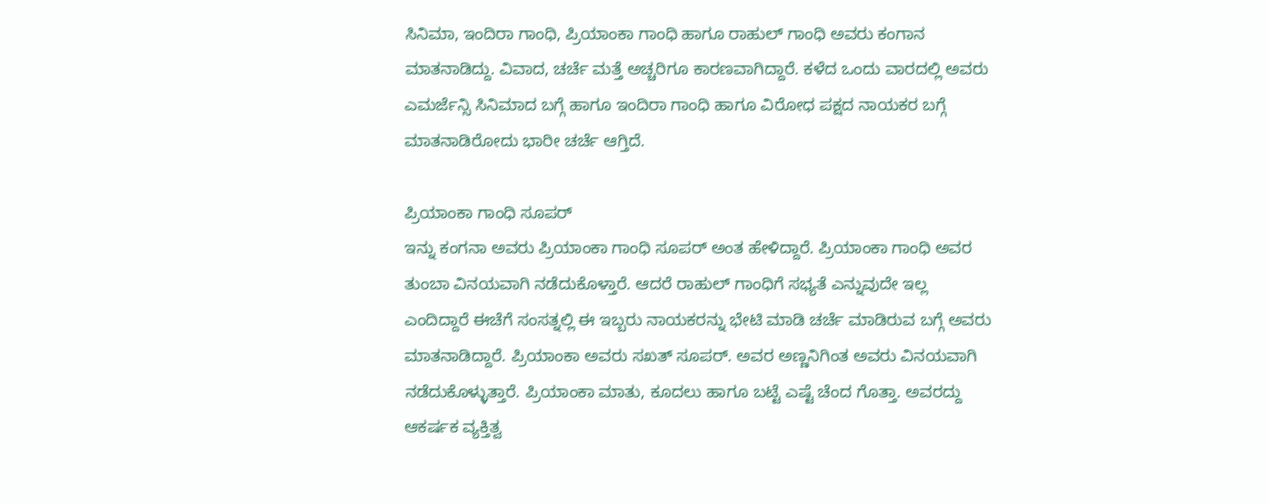ಸಿನಿಮಾ, ಇಂದಿರಾ ಗಾಂಧಿ, ಪ್ರಿಯಾಂಕಾ ಗಾಂಧಿ ಹಾಗೂ ರಾಹುಲ್ ಗಾಂಧಿ ಅವರು ಕಂಗಾನ ಮಾತನಾಡಿದ್ದು. ವಿವಾದ, ಚರ್ಚೆ ಮತ್ತೆ ಅಚ್ಚರಿಗೂ ಕಾರಣವಾಗಿದ್ದಾರೆ. ಕಳೆದ ಒಂದು ವಾರದಲ್ಲಿ ಅವರು ಎಮರ್ಜೆನ್ಸಿ ಸಿನಿಮಾದ ಬಗ್ಗೆ ಹಾಗೂ ಇಂದಿರಾ ಗಾಂಧಿ ಹಾಗೂ ವಿರೋಧ ಪಕ್ಷದ ನಾಯಕರ ಬಗ್ಗೆ ಮಾತನಾಡಿರೋದು ಭಾರೀ ಚರ್ಚೆ ಆಗ್ತಿದೆ.

ಪ್ರಿಯಾಂಕಾ ಗಾಂಧಿ ಸೂಪರ್
ಇನ್ನು ಕಂಗನಾ ಅವರು ಪ್ರಿಯಾಂಕಾ ಗಾಂಧಿ ಸೂಪರ್ ಅಂತ ಹೇಳಿದ್ದಾರೆ. ಪ್ರಿಯಾಂಕಾ ಗಾಂಧಿ ಅವರ ತುಂಬಾ ವಿನಯವಾಗಿ ನಡೆದುಕೊಳ್ತಾರೆ. ಆದರೆ ರಾಹುಲ್ ಗಾಂಧಿಗೆ ಸಭ್ಯತೆ ಎನ್ನುವುದೇ ಇಲ್ಲ ಎಂದಿದ್ದಾರೆ ಈಚೆಗೆ ಸಂಸತ್ನಲ್ಲಿ ಈ ಇಬ್ಬರು ನಾಯಕರನ್ನು ಭೇಟಿ ಮಾಡಿ ಚರ್ಚೆ ಮಾಡಿರುವ ಬಗ್ಗೆ ಅವರು ಮಾತನಾಡಿದ್ದಾರೆ. ಪ್ರಿಯಾಂಕಾ ಅವರು ಸಖತ್ ಸೂಪರ್. ಅವರ ಅಣ್ಣನಿಗಿಂತ ಅವರು ವಿನಯವಾಗಿ ನಡೆದುಕೊಳ್ಳುತ್ತಾರೆ. ಪ್ರಿಯಾಂಕಾ ಮಾತು, ಕೂದಲು ಹಾಗೂ ಬಟ್ಟೆ ಎಷ್ಟೆ ಚೆಂದ ಗೊತ್ತಾ. ಅವರದ್ದು ಆಕರ್ಷಕ ವ್ಯಕ್ತಿತ್ವ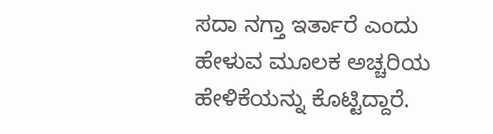ಸದಾ ನಗ್ತಾ ಇರ್ತಾರೆ ಎಂದು ಹೇಳುವ ಮೂಲಕ ಅಚ್ಚರಿಯ ಹೇಳಿಕೆಯನ್ನು ಕೊಟ್ಟಿದ್ದಾರೆ.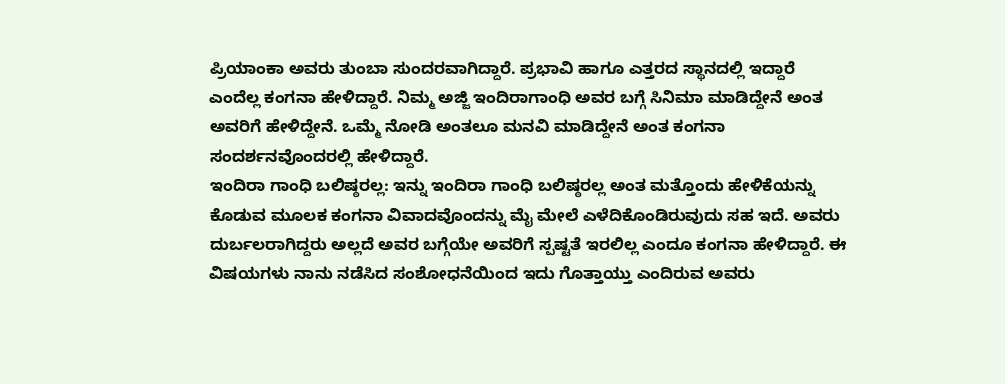ಪ್ರಿಯಾಂಕಾ ಅವರು ತುಂಬಾ ಸುಂದರವಾಗಿದ್ದಾರೆ. ಪ್ರಭಾವಿ ಹಾಗೂ ಎತ್ತರದ ಸ್ಥಾನದಲ್ಲಿ ಇದ್ದಾರೆ ಎಂದೆಲ್ಲ ಕಂಗನಾ ಹೇಳಿದ್ದಾರೆ. ನಿಮ್ಮ ಅಜ್ಜಿ ಇಂದಿರಾಗಾಂಧಿ ಅವರ ಬಗ್ಗೆ ಸಿನಿಮಾ ಮಾಡಿದ್ದೇನೆ ಅಂತ ಅವರಿಗೆ ಹೇಳಿದ್ದೇನೆ. ಒಮ್ಮೆ ನೋಡಿ ಅಂತಲೂ ಮನವಿ ಮಾಡಿದ್ದೇನೆ ಅಂತ ಕಂಗನಾ ಸಂದರ್ಶನವೊಂದರಲ್ಲಿ ಹೇಳಿದ್ದಾರೆ.
ಇಂದಿರಾ ಗಾಂಧಿ ಬಲಿಷ್ಠರಲ್ಲ: ಇನ್ನು ಇಂದಿರಾ ಗಾಂಧಿ ಬಲಿಷ್ಠರಲ್ಲ ಅಂತ ಮತ್ತೊಂದು ಹೇಳಿಕೆಯನ್ನು ಕೊಡುವ ಮೂಲಕ ಕಂಗನಾ ವಿವಾದವೊಂದನ್ನು ಮೈ ಮೇಲೆ ಎಳೆದಿಕೊಂಡಿರುವುದು ಸಹ ಇದೆ. ಅವರು ದುರ್ಬಲರಾಗಿದ್ದರು ಅಲ್ಲದೆ ಅವರ ಬಗ್ಗೆಯೇ ಅವರಿಗೆ ಸ್ಪಷ್ಟತೆ ಇರಲಿಲ್ಲ ಎಂದೂ ಕಂಗನಾ ಹೇಳಿದ್ದಾರೆ. ಈ ವಿಷಯಗಳು ನಾನು ನಡೆಸಿದ ಸಂಶೋಧನೆಯಿಂದ ಇದು ಗೊತ್ತಾಯ್ತು ಎಂದಿರುವ ಅವರು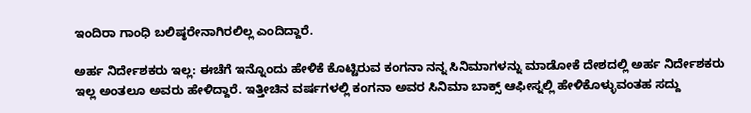ಇಂದಿರಾ ಗಾಂಧಿ ಬಲಿಷ್ಠರೇನಾಗಿರಲಿಲ್ಲ ಎಂದಿದ್ದಾರೆ.

ಅರ್ಹ ನಿರ್ದೇಶಕರು ಇಲ್ಲ: ಈಚೆಗೆ ಇನ್ನೊಂದು ಹೇಳಿಕೆ ಕೊಟ್ಟಿರುವ ಕಂಗನಾ ನನ್ನ ಸಿನಿಮಾಗಳನ್ನು ಮಾಡೋಕೆ ದೇಶದಲ್ಲಿ ಅರ್ಹ ನಿರ್ದೇಶಕರು ಇಲ್ಲ ಅಂತಲೂ ಅವರು ಹೇಳಿದ್ದಾರೆ. ಇತ್ತೀಚಿನ ವರ್ಷಗಳಲ್ಲಿ ಕಂಗನಾ ಅವರ ಸಿನಿಮಾ ಬಾಕ್ಸ್ ಆಫೀಸ್ನಲ್ಲಿ ಹೇಳಿಕೊಳ್ಳುವಂತಹ ಸದ್ದು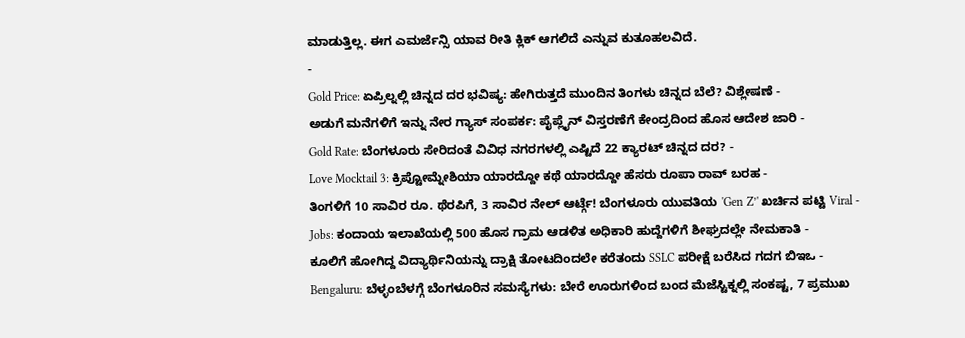ಮಾಡುತ್ತಿಲ್ಲ. ಈಗ ಎಮರ್ಜೆನ್ಸಿ ಯಾವ ರೀತಿ ಕ್ಲಿಕ್ ಆಗಲಿದೆ ಎನ್ನುವ ಕುತೂಹಲವಿದೆ.
-
Gold Price: ಏಪ್ರಿಲ್ನಲ್ಲಿ ಚಿನ್ನದ ದರ ಭವಿಷ್ಯ: ಹೇಗಿರುತ್ತದೆ ಮುಂದಿನ ತಿಂಗಳು ಚಿನ್ನದ ಬೆಲೆ? ವಿಶ್ಲೇಷಣೆ -
ಅಡುಗೆ ಮನೆಗಳಿಗೆ ಇನ್ನು ನೇರ ಗ್ಯಾಸ್ ಸಂಪರ್ಕ: ಪೈಪ್ಲೈನ್ ವಿಸ್ತರಣೆಗೆ ಕೇಂದ್ರದಿಂದ ಹೊಸ ಆದೇಶ ಜಾರಿ -
Gold Rate: ಬೆಂಗಳೂರು ಸೇರಿದಂತೆ ವಿವಿಧ ನಗರಗಳಲ್ಲಿ ಎಷ್ಟಿದೆ 22 ಕ್ಯಾರಟ್ ಚಿನ್ನದ ದರ? -
Love Mocktail 3: ಕ್ರಿಪ್ಟೋಮ್ನೇಶಿಯಾ ಯಾರದ್ದೋ ಕಥೆ ಯಾರದ್ದೋ ಹೆಸರು ರೂಪಾ ರಾವ್ ಬರಹ -
ತಿಂಗಳಿಗೆ 10 ಸಾವಿರ ರೂ. ಥೆರಪಿಗೆ, 3 ಸಾವಿರ ನೇಲ್ ಆರ್ಟ್ಗೆ! ಬೆಂಗಳೂರು ಯುವತಿಯ 'Gen Z’' ಖರ್ಚಿನ ಪಟ್ಟಿ Viral -
Jobs: ಕಂದಾಯ ಇಲಾಖೆಯಲ್ಲಿ 500 ಹೊಸ ಗ್ರಾಮ ಆಡಳಿತ ಅಧಿಕಾರಿ ಹುದ್ದೆಗಳಿಗೆ ಶೀಘ್ರದಲ್ಲೇ ನೇಮಕಾತಿ -
ಕೂಲಿಗೆ ಹೋಗಿದ್ದ ವಿದ್ಯಾರ್ಥಿನಿಯನ್ನು ದ್ರಾಕ್ಷಿ ತೋಟದಿಂದಲೇ ಕರೆತಂದು SSLC ಪರೀಕ್ಷೆ ಬರೆಸಿದ ಗದಗ ಬಿಇಒ -
Bengaluru: ಬೆಳ್ಳಂಬೆಳಗ್ಗೆ ಬೆಂಗಳೂರಿನ ಸಮಸ್ಯೆಗಳು: ಬೇರೆ ಊರುಗಳಿಂದ ಬಂದ ಮೆಜೆಸ್ಟಿಕ್ನಲ್ಲಿ ಸಂಕಷ್ಟ, 7 ಪ್ರಮುಖ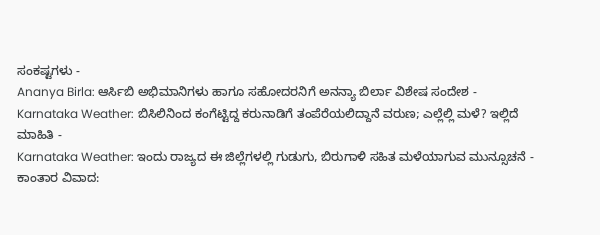ಸಂಕಷ್ಟಗಳು -
Ananya Birla: ಆರ್ಸಿಬಿ ಅಭಿಮಾನಿಗಳು ಹಾಗೂ ಸಹೋದರನಿಗೆ ಅನನ್ಯಾ ಬಿರ್ಲಾ ವಿಶೇಷ ಸಂದೇಶ -
Karnataka Weather: ಬಿಸಿಲಿನಿಂದ ಕಂಗೆಟ್ಟಿದ್ದ ಕರುನಾಡಿಗೆ ತಂಪೆರೆಯಲಿದ್ದಾನೆ ವರುಣ; ಎಲ್ಲೆಲ್ಲಿ ಮಳೆ? ಇಲ್ಲಿದೆ ಮಾಹಿತಿ -
Karnataka Weather: ಇಂದು ರಾಜ್ಯದ ಈ ಜಿಲ್ಲೆಗಳಲ್ಲಿ ಗುಡುಗು, ಬಿರುಗಾಳಿ ಸಹಿತ ಮಳೆಯಾಗುವ ಮುನ್ಸೂಚನೆ -
ಕಾಂತಾರ ವಿವಾದ: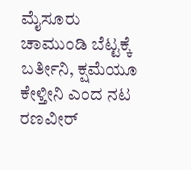ಮೈಸೂರು ಚಾಮುಂಡಿ ಬೆಟ್ಟಕ್ಕೆ ಬರ್ತೀನಿ, ಕ್ಷಮೆಯೂ ಕೇಳ್ತೀನಿ ಎಂದ ನಟ ರಣವೀರ್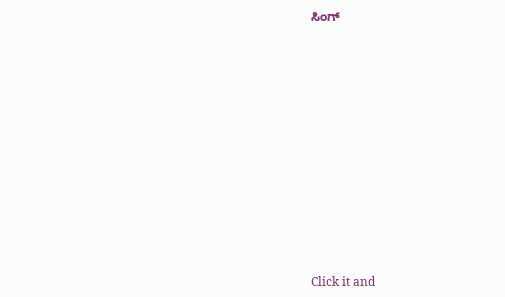ಸಿಂಗ್












Click it and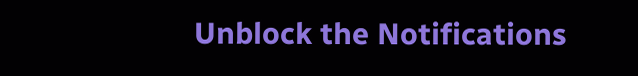Unblock the Notifications